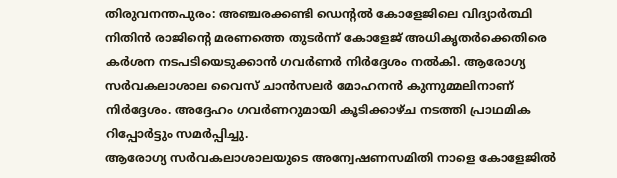തിരുവനന്തപുരം: അഞ്ചരക്കണ്ടി ഡെന്റൽ കോളേജിലെ വിദ്യാർത്ഥി നിതിൻ രാജിന്റെ മരണത്തെ തുടർന്ന് കോളേജ് അധികൃതർക്കെതിരെ കർശന നടപടിയെടുക്കാൻ ഗവർണർ നിർദ്ദേശം നൽകി. ആരോഗ്യ സർവകലാശാല വൈസ് ചാൻസലർ മോഹനൻ കുന്നുമ്മലിനാണ് നിർദ്ദേശം. അദ്ദേഹം ഗവർണറുമായി കൂടിക്കാഴ്ച നടത്തി പ്രാഥമിക റിപ്പോർട്ടും സമർപ്പിച്ചു.
ആരോഗ്യ സർവകലാശാലയുടെ അന്വേഷണസമിതി നാളെ കോളേജിൽ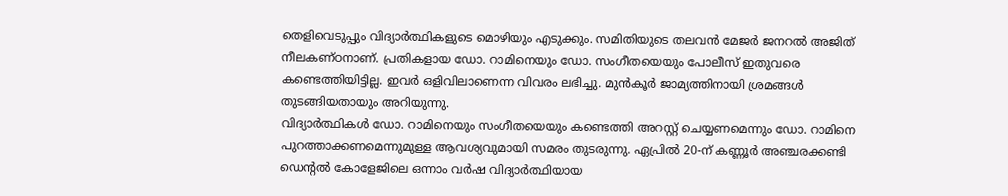തെളിവെടുപ്പും വിദ്യാർത്ഥികളുടെ മൊഴിയും എടുക്കും. സമിതിയുടെ തലവൻ മേജർ ജനറൽ അജിത് നീലകണ്ഠനാണ്. പ്രതികളായ ഡോ. റാമിനെയും ഡോ. സംഗീതയെയും പോലീസ് ഇതുവരെ കണ്ടെത്തിയിട്ടില്ല. ഇവർ ഒളിവിലാണെന്ന വിവരം ലഭിച്ചു. മുൻകൂർ ജാമ്യത്തിനായി ശ്രമങ്ങൾ തുടങ്ങിയതായും അറിയുന്നു.
വിദ്യാർത്ഥികൾ ഡോ. റാമിനെയും സംഗീതയെയും കണ്ടെത്തി അറസ്റ്റ് ചെയ്യണമെന്നും ഡോ. റാമിനെ പുറത്താക്കണമെന്നുമുള്ള ആവശ്യവുമായി സമരം തുടരുന്നു. ഏപ്രിൽ 20-ന് കണ്ണൂർ അഞ്ചരക്കണ്ടി ഡെന്റൽ കോളേജിലെ ഒന്നാം വർഷ വിദ്യാർത്ഥിയായ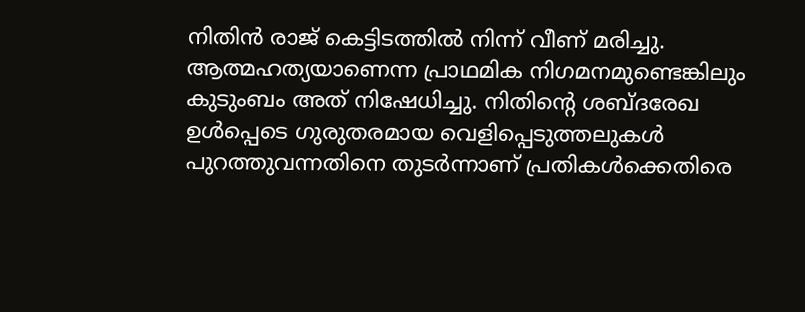നിതിൻ രാജ് കെട്ടിടത്തിൽ നിന്ന് വീണ് മരിച്ചു. ആത്മഹത്യയാണെന്ന പ്രാഥമിക നിഗമനമുണ്ടെങ്കിലും കുടുംബം അത് നിഷേധിച്ചു. നിതിന്റെ ശബ്ദരേഖ ഉൾപ്പെടെ ഗുരുതരമായ വെളിപ്പെടുത്തലുകൾ പുറത്തുവന്നതിനെ തുടർന്നാണ് പ്രതികൾക്കെതിരെ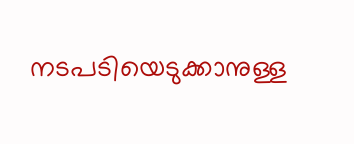നടപടിയെടുക്കാനുള്ള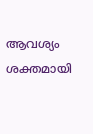ആവശ്യം ശക്തമായി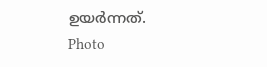ഉയർന്നത്.
Photo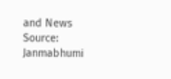and News Source: Janmabhumi